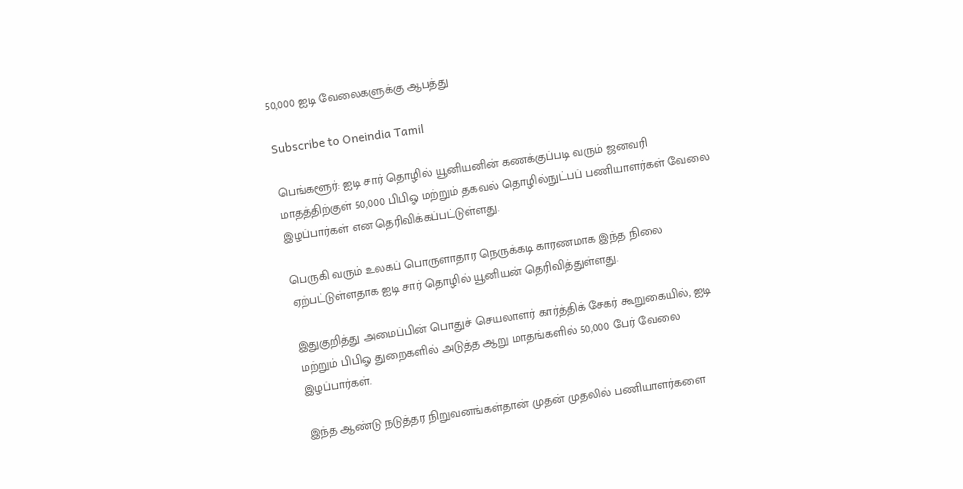50,000 ஐடி வேலைகளுக்கு ஆபத்து

Subscribe to Oneindia Tamil

பெங்களூர்: ஐடி சார் தொழில் யூனியனின் கணக்குப்படி வரும் ஜனவரி மாதத்திற்குள் 50,000 பிபிஓ மற்றும் தகவல் தொழில்நுட்பப் பணியாளர்கள் வேலை இழப்பார்கள் என தெரிவிக்கப்பட்டுள்ளது.

பெருகி வரும் உலகப் பொருளாதார நெருக்கடி காரணமாக இந்த நிலை ஏற்பட்டுள்ளதாக ஐடி சார் தொழில் யூனியன் தெரிவித்துள்ளது.

இதுகுறித்து அமைப்பின் பொதுச் செயலாளர் கார்த்திக் சேகர் கூறுகையில், ஐடி மற்றும் பிபிஓ துறைகளில் அடுத்த ஆறு மாதங்களில் 50,000 பேர் வேலை இழப்பார்கள்.

இந்த ஆண்டு நடுத்தர நிறுவனங்கள்தான் முதன் முதலில் பணியாளர்களை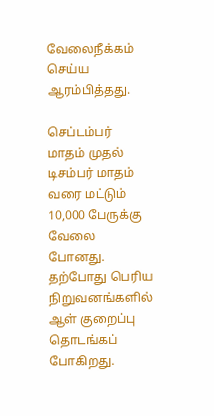வேலைநீக்கம் செய்ய ஆரம்பித்தது.

செப்டம்பர் மாதம் முதல் டிசம்பர் மாதம் வரை மட்டும் 10,000 பேருக்கு வேலை போனது. தற்போது பெரிய நிறுவனங்களில் ஆள் குறைப்பு தொடங்கப் போகிறது.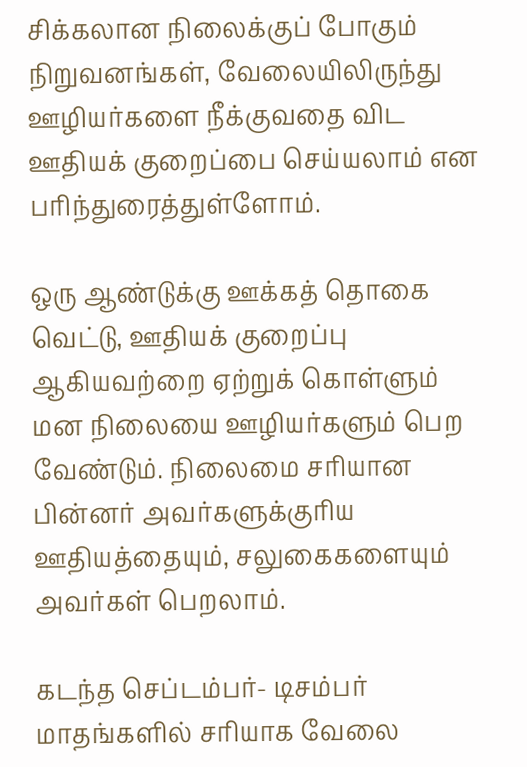சிக்கலான நிலைக்குப் போகும் நிறுவனங்கள், வேலையிலிருந்து ஊழியர்களை நீக்குவதை விட ஊதியக் குறைப்பை செய்யலாம் என பரிந்துரைத்துள்ளோம்.

ஒரு ஆண்டுக்கு ஊக்கத் தொகை வெட்டு, ஊதியக் குறைப்பு ஆகியவற்றை ஏற்றுக் கொள்ளும் மன நிலையை ஊழியர்களும் பெற வேண்டும். நிலைமை சரியான பின்னர் அவர்களுக்குரிய ஊதியத்தையும், சலுகைகளையும் அவர்கள் பெறலாம்.

கடந்த செப்டம்பர்- டிசம்பர் மாதங்களில் சரியாக வேலை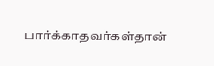பார்க்காதவர்கள்தான்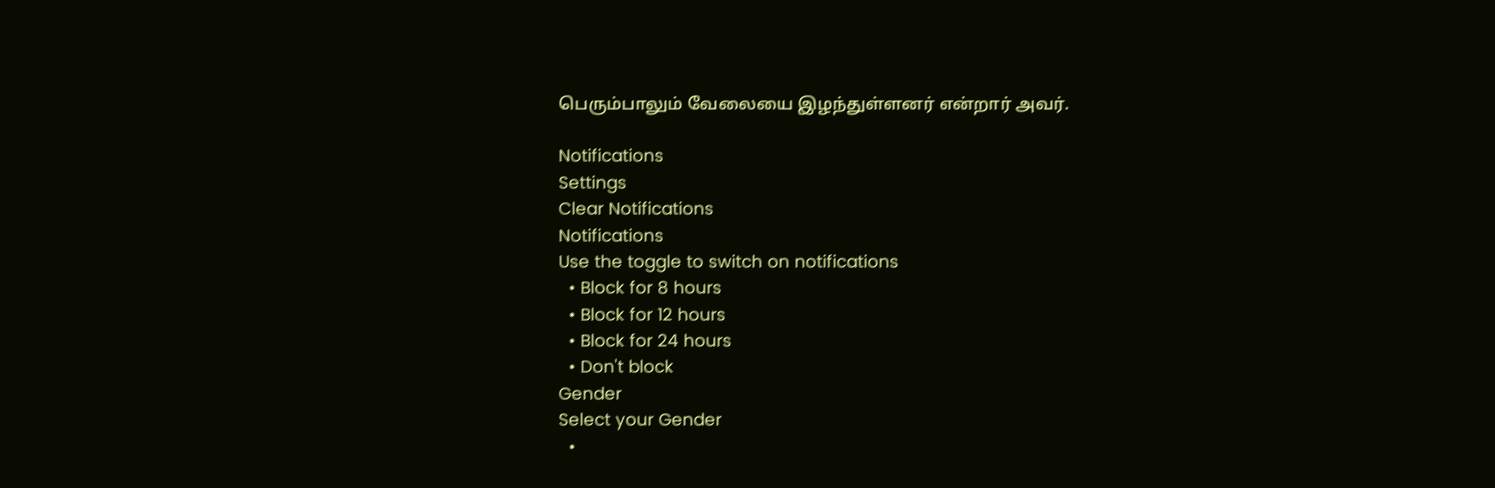பெரும்பாலும் வேலையை இழந்துள்ளனர் என்றார் அவர்.

Notifications
Settings
Clear Notifications
Notifications
Use the toggle to switch on notifications
  • Block for 8 hours
  • Block for 12 hours
  • Block for 24 hours
  • Don't block
Gender
Select your Gender
  •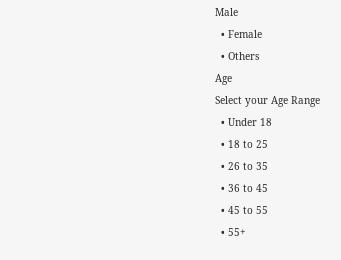Male
  • Female
  • Others
Age
Select your Age Range
  • Under 18
  • 18 to 25
  • 26 to 35
  • 36 to 45
  • 45 to 55
  • 55+